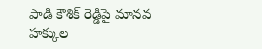పాడి కౌశిక్ రెడ్డిపై మానవ హక్కుల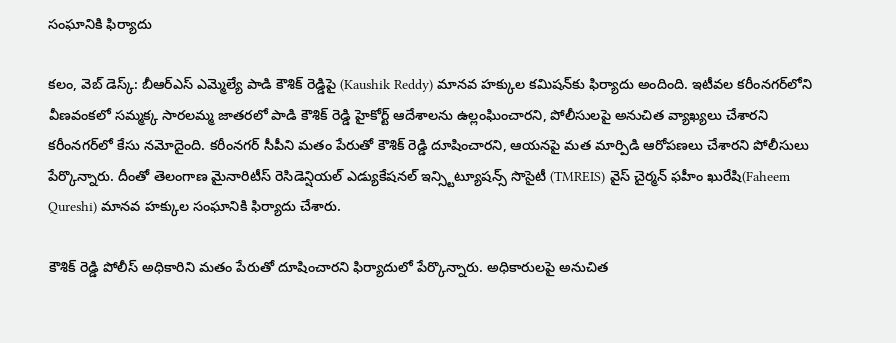సంఘానికి ఫిర్యాదు

క‌లం, వెబ్ డెస్క్‌: బీఆర్ఎస్ ఎమ్మెల్యే పాడి కౌశిక్ రెడ్డిపై (Kaushik Reddy) మాన‌వ హ‌క్కుల క‌మిష‌న్‌కు ఫిర్యాదు అందింది. ఇటీవ‌ల క‌రీంన‌గ‌ర్‌లోని వీణ‌వంక‌లో స‌మ్మ‌క్క సార‌ల‌మ్మ జాత‌ర‌లో పాడి కౌశిక్ రెడ్డి హైకోర్ట్ ఆదేశాల‌ను ఉల్లంఘించార‌ని, పోలీసుల‌పై అనుచిత వ్యాఖ్య‌లు చేశార‌ని క‌రీంన‌గ‌ర్‌లో కేసు న‌మోదైంది. క‌రీంన‌గ‌ర్ సీపీని మ‌తం పేరుతో కౌశిక్ రెడ్డి దూషించార‌ని, ఆయ‌న‌పై మ‌త మార్పిడి ఆరోప‌ణ‌లు చేశార‌ని పోలీసులు పేర్కొన్నారు. దీంతో తెలంగాణ మైనారిటీస్ రెసిడెన్షియల్ ఎడ్యుకేషనల్ ఇన్స్టిట్యూషన్స్ సొసైటీ (TMREIS) వైస్ చైర్మన్ ఫహీం ఖురేషి(Faheem Qureshi) మాన‌వ హ‌క్కుల సంఘానికి ఫిర్యాదు చేశారు.

కౌశిక్ రెడ్డి పోలీస్ అధికారిని మతం పేరుతో దూషించారని ఫిర్యాదులో పేర్కొన్నారు. అధికారుల‌పై అనుచిత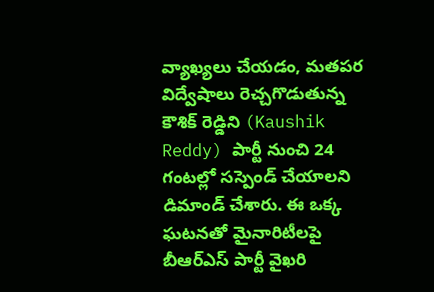వ్యాఖ్య‌లు చేయ‌డం, మ‌త‌ప‌ర విద్వేషాలు రెచ్చ‌గొడుతున్న కౌశిక్ రెడ్డిని (Kaushik Reddy) పార్టీ నుంచి 24 గంట‌ల్లో స‌స్పెండ్ చేయాల‌ని డిమాండ్ చేశారు. ఈ ఒక్క ఘ‌ట‌న‌తో మైనారిటీలపై బీఆర్ఎస్ పార్టీ వైఖ‌రి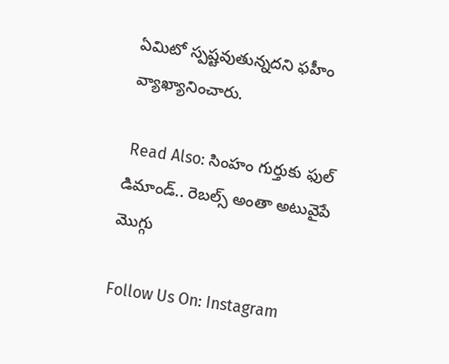ఏమిటో స్ప‌ష్టవుతున్న‌ద‌ని ఫహీం వ్యాఖ్యానించారు.

 Read Also: సింహం గుర్తుకు ఫుల్ డిమాండ్.. రెబల్స్ అంతా అటువైపే మొగ్గు

Follow Us On: Instagram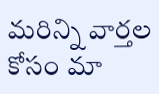మ‌రిన్ని వార్త‌ల కోసం మా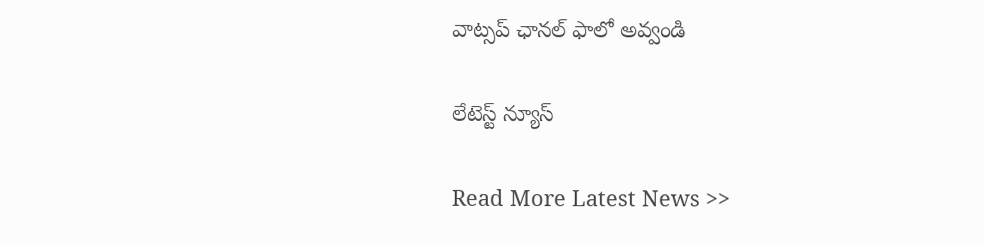వాట్స‌ప్ ఛాన‌ల్ ఫాలో అవ్వండి

లేటెస్ట్ న్యూస్‌

Read More Latest News >>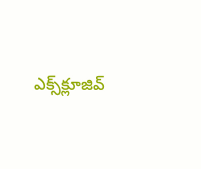ఎక్స్‌క్లూజివ్‌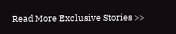Read More Exclusive Stories >>